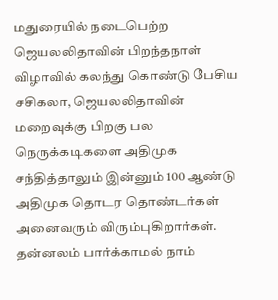மதுரையில் நடைபெற்ற ஜெயலலிதாவின் பிறந்தநாள் விழாவில் கலந்து கொண்டு பேசிய சசிகலா, ஜெயலலிதாவின் மறைவுக்கு பிறகு பல நெருக்கடிகளை அதிமுக சந்தித்தாலும் இன்னும் 100 ஆண்டு அதிமுக தொடர தொண்டர்கள் அனைவரும் விரும்புகிறார்கள். தன்னலம் பார்க்காமல் நாம்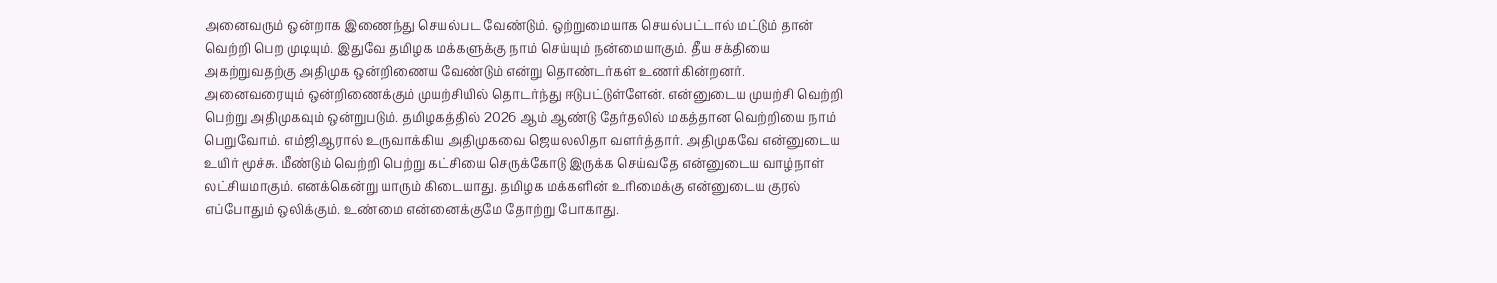அனைவரும் ஒன்றாக இணைந்து செயல்பட வேண்டும். ஒற்றுமையாக செயல்பட்டால் மட்டும் தான் வெற்றி பெற முடியும். இதுவே தமிழக மக்களுக்கு நாம் செய்யும் நன்மையாகும். தீய சக்தியை அகற்றுவதற்கு அதிமுக ஒன்றிணைய வேண்டும் என்று தொண்டர்கள் உணர்கின்றனர்.
அனைவரையும் ஒன்றிணைக்கும் முயற்சியில் தொடர்ந்து ஈடுபட்டுள்ளேன். என்னுடைய முயற்சி வெற்றி பெற்று அதிமுகவும் ஒன்றுபடும். தமிழகத்தில் 2026 ஆம் ஆண்டு தேர்தலில் மகத்தான வெற்றியை நாம் பெறுவோம். எம்ஜிஆரால் உருவாக்கிய அதிமுகவை ஜெயலலிதா வளர்த்தார். அதிமுகவே என்னுடைய உயிர் மூச்சு. மீண்டும் வெற்றி பெற்று கட்சியை செருக்கோடு இருக்க செய்வதே என்னுடைய வாழ்நாள் லட்சியமாகும். எனக்கென்று யாரும் கிடையாது. தமிழக மக்களின் உரிமைக்கு என்னுடைய குரல் எப்போதும் ஒலிக்கும். உண்மை என்னைக்குமே தோற்று போகாது.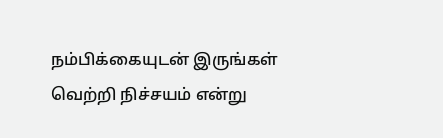நம்பிக்கையுடன் இருங்கள் வெற்றி நிச்சயம் என்று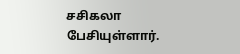சசிகலா பேசியுள்ளார்.